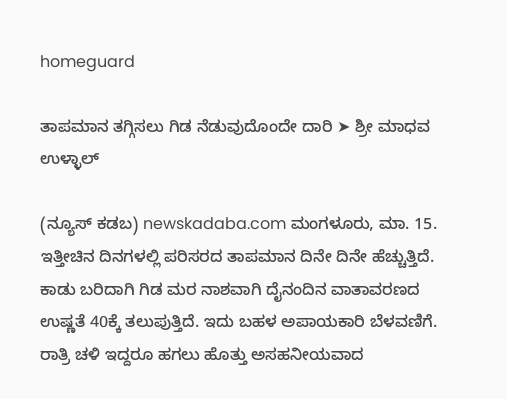homeguard

ತಾಪಮಾನ ತಗ್ಗಿಸಲು ಗಿಡ ನೆಡುವುದೊಂದೇ ದಾರಿ ➤ ಶ್ರೀ ಮಾಧವ ಉಳ್ಳಾಲ್

(ನ್ಯೂಸ್ ಕಡಬ) newskadaba.com ಮಂಗಳೂರು, ಮಾ. 15. ಇತ್ತೀಚಿನ ದಿನಗಳಲ್ಲಿ ಪರಿಸರದ ತಾಪಮಾನ ದಿನೇ ದಿನೇ ಹೆಚ್ಚುತ್ತಿದೆ. ಕಾಡು ಬರಿದಾಗಿ ಗಿಡ ಮರ ನಾಶವಾಗಿ ದೈನಂದಿನ ವಾತಾವರಣದ ಉಷ್ಣತೆ 40ಕ್ಕೆ ತಲುಪುತ್ತಿದೆ. ಇದು ಬಹಳ ಅಪಾಯಕಾರಿ ಬೆಳವಣಿಗೆ. ರಾತ್ರಿ ಚಳಿ ಇದ್ದರೂ ಹಗಲು ಹೊತ್ತು ಅಸಹನೀಯವಾದ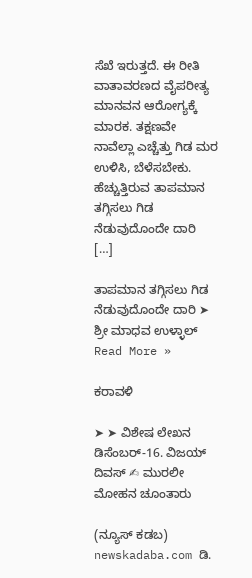ಸೆಖೆ ಇರುತ್ತದೆ. ಈ ರೀತಿ ವಾತಾವರಣದ ವೈಪರೀತ್ಯ ಮಾನವನ ಆರೋಗ್ಯಕ್ಕೆ ಮಾರಕ. ತಕ್ಷಣವೇ ನಾವೆಲ್ಲಾ ಎಚ್ಚೆತ್ತು ಗಿಡ ಮರ ಉಳಿಸಿ, ಬೆಳೆಸಬೇಕು. ಹೆಚ್ಚುತ್ತಿರುವ ತಾಪಮಾನ ತಗ್ಗಿಸಲು ಗಿಡ ನೆಡುವುದೊಂದೇ ದಾರಿ […]

ತಾಪಮಾನ ತಗ್ಗಿಸಲು ಗಿಡ ನೆಡುವುದೊಂದೇ ದಾರಿ ➤ ಶ್ರೀ ಮಾಧವ ಉಳ್ಳಾಲ್ Read More »

ಕರಾವಳಿ

➤ ➤ ವಿಶೇಷ ಲೇಖನ ಡಿಸೆಂಬರ್-16. ವಿಜಯ್ ದಿವಸ್ ✍ ಮುರಲೀ ಮೋಹನ ಚೂಂತಾರು

(ನ್ಯೂಸ್ ಕಡಬ) newskadaba.com ಡಿ.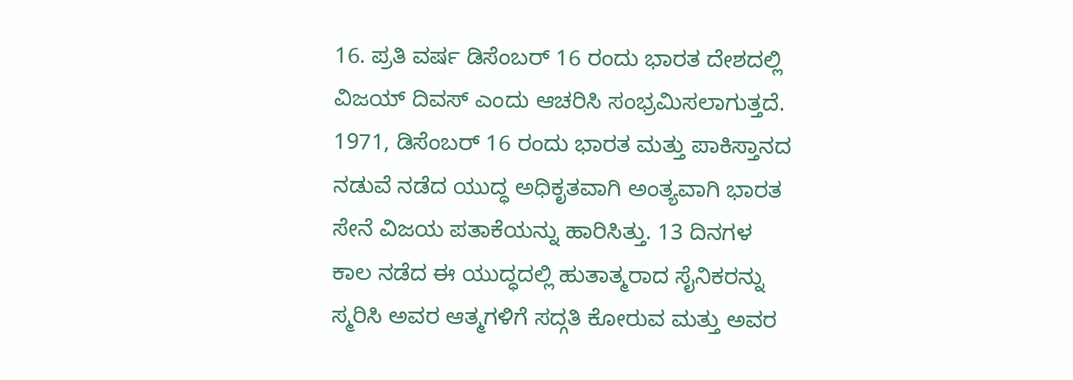16. ಪ್ರತಿ ವರ್ಷ ಡಿಸೆಂಬರ್ 16 ರಂದು ಭಾರತ ದೇಶದಲ್ಲಿ ವಿಜಯ್ ದಿವಸ್ ಎಂದು ಆಚರಿಸಿ ಸಂಭ್ರಮಿಸಲಾಗುತ್ತದೆ. 1971, ಡಿಸೆಂಬರ್ 16 ರಂದು ಭಾರತ ಮತ್ತು ಪಾಕಿಸ್ತಾನದ ನಡುವೆ ನಡೆದ ಯುದ್ಧ ಅಧಿಕೃತವಾಗಿ ಅಂತ್ಯವಾಗಿ ಭಾರತ ಸೇನೆ ವಿಜಯ ಪತಾಕೆಯನ್ನು ಹಾರಿಸಿತ್ತು. 13 ದಿನಗಳ ಕಾಲ ನಡೆದ ಈ ಯುದ್ಧದಲ್ಲಿ ಹುತಾತ್ಮರಾದ ಸೈನಿಕರನ್ನು ಸ್ಮರಿಸಿ ಅವರ ಆತ್ಮಗಳಿಗೆ ಸದ್ಗತಿ ಕೋರುವ ಮತ್ತು ಅವರ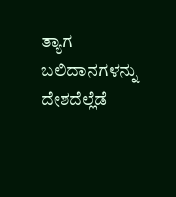ತ್ಯಾಗ ಬಲಿದಾನಗಳನ್ನು ದೇಶದೆಲ್ಲೆಡೆ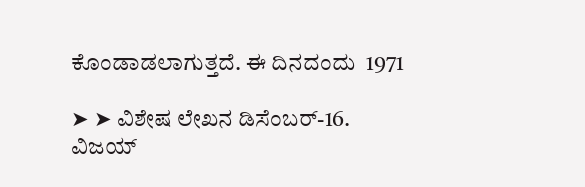ಕೊಂಡಾಡಲಾಗುತ್ತದೆ. ಈ ದಿನದಂದು  1971

➤ ➤ ವಿಶೇಷ ಲೇಖನ ಡಿಸೆಂಬರ್-16. ವಿಜಯ್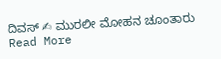ದಿವಸ್ ✍ ಮುರಲೀ ಮೋಹನ ಚೂಂತಾರು Read More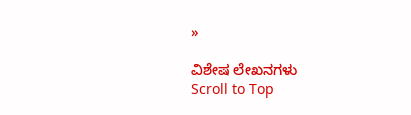»

ವಿಶೇಷ ಲೇಖನಗಳು
Scroll to Top